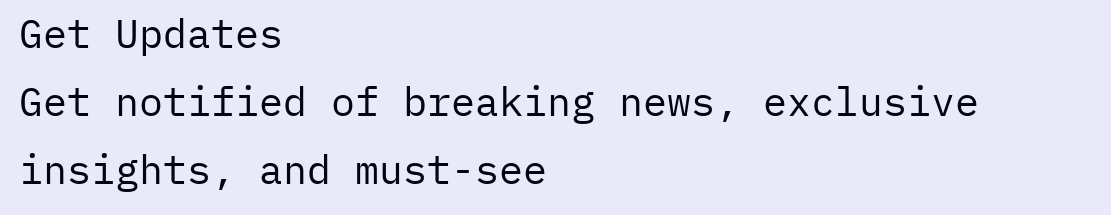Get Updates
Get notified of breaking news, exclusive insights, and must-see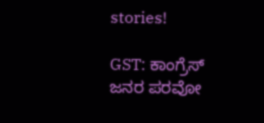stories!

GST: ಕಾಂಗ್ರೆಸ್ ಜನರ ಪರವೋ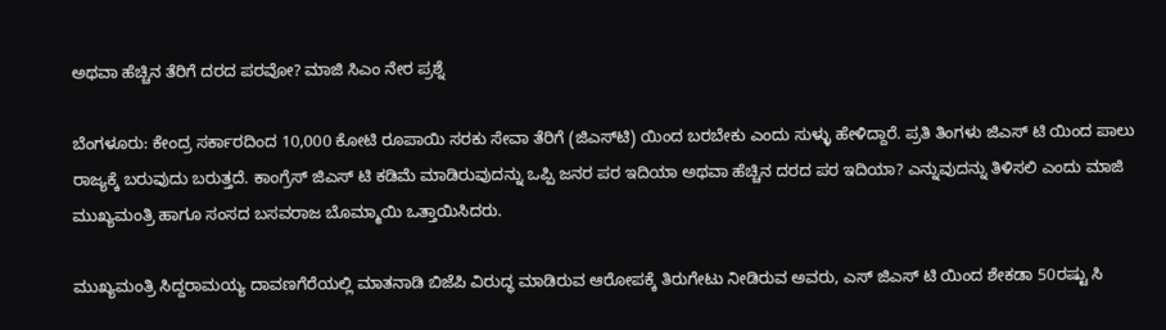ಅಥವಾ ಹೆಚ್ಚಿನ ತೆರಿಗೆ ದರದ ಪರವೋ? ಮಾಜಿ ಸಿಎಂ ನೇರ ಪ್ರಶ್ನೆ

ಬೆಂಗಳೂರು: ಕೇಂದ್ರ ಸರ್ಕಾರದಿಂದ 10,000 ಕೋಟಿ ರೂಪಾಯಿ ಸರಕು ಸೇವಾ ತೆರಿಗೆ (ಜಿಎಸ್‌ಟಿ) ಯಿಂದ ಬರಬೇಕು ಎಂದು ಸುಳ್ಳು ಹೇಳಿದ್ದಾರೆ. ಪ್ರತಿ ತಿಂಗಳು ಜಿಎಸ್ ಟಿ ಯಿಂದ ಪಾಲು ರಾಜ್ಯಕ್ಕೆ ಬರುವುದು ಬರುತ್ತದೆ. ಕಾಂಗ್ರೆಸ್ ಜಿಎಸ್ ಟಿ ಕಡಿಮೆ ಮಾಡಿರುವುದನ್ನು ಒಪ್ಪಿ ಜನರ ಪರ ಇದಿಯಾ ಅಥವಾ ಹೆಚ್ಚಿನ ದರದ ಪರ ಇದಿಯಾ? ಎನ್ನುವುದನ್ನು ತಿಳಿಸಲಿ ಎಂದು ಮಾಜಿ ಮುಖ್ಯಮಂತ್ರಿ ಹಾಗೂ ಸಂಸದ ಬಸವರಾಜ ಬೊಮ್ಮಾಯಿ ಒತ್ತಾಯಿಸಿದರು.

ಮುಖ್ಯಮಂತ್ರಿ ಸಿದ್ದರಾಮಯ್ಯ ದಾವಣಗೆರೆಯಲ್ಲಿ ಮಾತನಾಡಿ ಬಿಜೆಪಿ ವಿರುದ್ಧ ಮಾಡಿರುವ ಆರೋಪಕ್ಕೆ ತಿರುಗೇಟು ನೀಡಿರುವ ಅವರು, ಎಸ್ ಜಿಎಸ್ ಟಿ ಯಿಂದ ಶೇಕಡಾ 50ರಷ್ಟು ಸಿ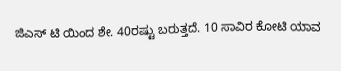ಜಿಎಸ್ ಟಿ ಯಿಂದ ಶೇ. 40ರಷ್ಟು ಬರುತ್ತದೆ. 10 ಸಾವಿರ ಕೋಟಿ ಯಾವ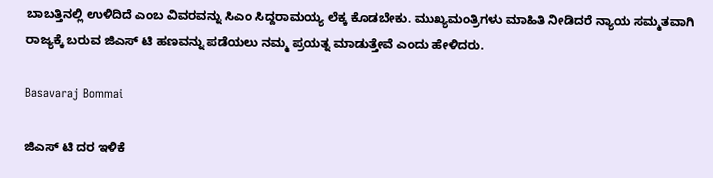ಬಾಬತ್ತಿನಲ್ಲಿ ಉಳಿದಿದೆ ಎಂಬ ವಿವರವನ್ನು ಸಿಎಂ ಸಿದ್ದರಾಮಯ್ಯ ಲೆಕ್ಕ ಕೊಡಬೇಕು. ಮುಖ್ಯಮಂತ್ರಿಗಳು ಮಾಹಿತಿ ನೀಡಿದರೆ ನ್ಯಾಯ ಸಮ್ಮತವಾಗಿ ರಾಜ್ಯಕ್ಕೆ ಬರುವ ಜಿಎಸ್ ಟಿ ಹಣವನ್ನು ಪಡೆಯಲು ನಮ್ಮ ಪ್ರಯತ್ನ ಮಾಡುತ್ತೇವೆ ಎಂದು ಹೇಳಿದರು.

Basavaraj Bommai

ಜಿಎಸ್ ಟಿ ದರ ಇಳಿಕೆ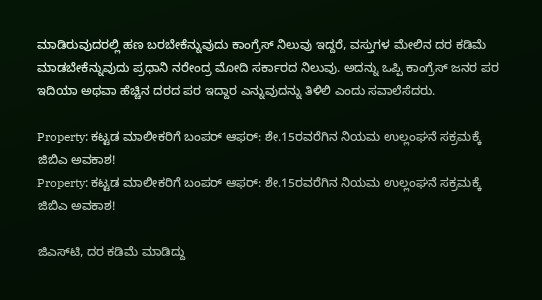ಮಾಡಿರುವುದರಲ್ಲಿ ಹಣ ಬರಬೇಕೆನ್ನುವುದು ಕಾಂಗ್ರೆಸ್ ನಿಲುವು ಇದ್ದರೆ, ವಸ್ತುಗಳ ಮೇಲಿನ ದರ ಕಡಿಮೆ ಮಾಡಬೇಕೆನ್ನುವುದು ಪ್ರಧಾನಿ ನರೇಂದ್ರ ಮೋದಿ ಸರ್ಕಾರದ ನಿಲುವು. ಅದನ್ನು ಒಪ್ಪಿ ಕಾಂಗ್ರೆಸ್ ಜನರ ಪರ ಇದಿಯಾ ಅಥವಾ ಹೆಚ್ಚಿನ ದರದ ಪರ ಇದ್ದಾರ ಎನ್ನುವುದನ್ನು ತಿಳಿಲಿ ಎಂದು ಸವಾಲೆಸೆದರು.

Property: ಕಟ್ಟಡ ಮಾಲೀಕರಿಗೆ ಬಂಪರ್ ಆಫರ್: ಶೇ.15ರವರೆಗಿನ ನಿಯಮ ಉಲ್ಲಂಘನೆ ಸಕ್ರಮಕ್ಕೆ ಜಿಬಿಎ ಅವಕಾಶ!
Property: ಕಟ್ಟಡ ಮಾಲೀಕರಿಗೆ ಬಂಪರ್ ಆಫರ್: ಶೇ.15ರವರೆಗಿನ ನಿಯಮ ಉಲ್ಲಂಘನೆ ಸಕ್ರಮಕ್ಕೆ ಜಿಬಿಎ ಅವಕಾಶ!

ಜಿಎಸ್‌ಟಿ, ದರ ಕಡಿಮೆ ಮಾಡಿದ್ದು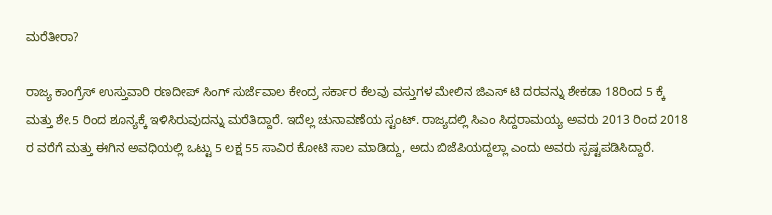ಮರೆತೀರಾ?

ರಾಜ್ಯ ಕಾಂಗ್ರೆಸ್ ಉಸ್ತುವಾರಿ ರಣದೀಪ್ ಸಿಂಗ್ ಸುರ್ಜೆವಾಲ ಕೇಂದ್ರ ಸರ್ಕಾರ ಕೆಲವು ವಸ್ತುಗಳ ಮೇಲಿನ ಜಿಎಸ್ ಟಿ ದರವನ್ನು ಶೇಕಡಾ 18ರಿಂದ 5 ಕ್ಕೆ ಮತ್ತು ಶೇ.5 ರಿಂದ ಶೂನ್ಯಕ್ಕೆ ಇಳಿಸಿರುವುದನ್ನು ಮರೆತಿದ್ದಾರೆ. ಇದೆಲ್ಲ ಚುನಾವಣೆಯ ಸ್ಟಂಟ್. ರಾಜ್ಯದಲ್ಲಿ ಸಿಎಂ ಸಿದ್ದರಾಮಯ್ಯ ಅವರು 2013 ರಿಂದ 2018 ರ ವರೆಗೆ ಮತ್ತು ಈಗಿನ ಅವಧಿಯಲ್ಲಿ ಒಟ್ಟು 5 ಲಕ್ಷ 55 ಸಾವಿರ ಕೋಟಿ ಸಾಲ ಮಾಡಿದ್ದು, ಅದು ಬಿಜೆಪಿಯದ್ದಲ್ಲಾ ಎಂದು ಅವರು ಸ್ಪಷ್ಟಪಡಿಸಿದ್ದಾರೆ.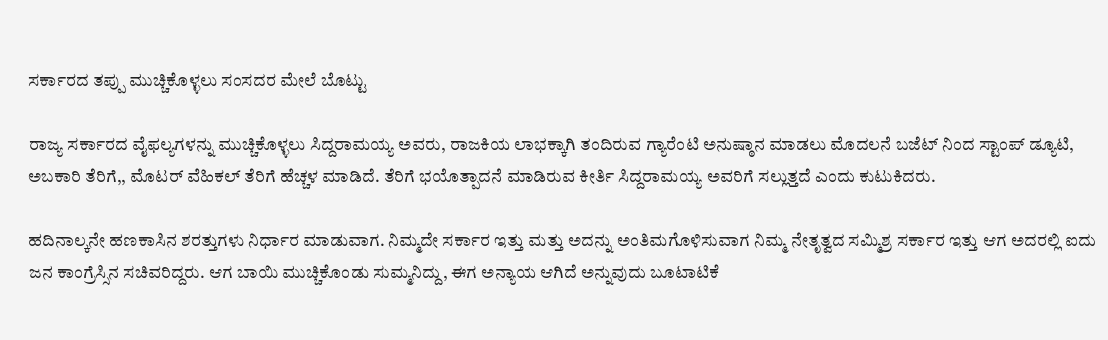ಸರ್ಕಾರದ ತಪ್ಪು ಮುಚ್ಚಿಕೊಳ್ಳಲು ಸಂಸದರ ಮೇಲೆ ಬೊಟ್ಟು

ರಾಜ್ಯ ಸರ್ಕಾರದ ವೈಫಲ್ಯಗಳನ್ನು ಮುಚ್ಚಿಕೊಳ್ಳಲು ಸಿದ್ದರಾಮಯ್ಯ ಅವರು, ರಾಜಕಿಯ ಲಾಭಕ್ಕಾಗಿ ತಂದಿರುವ ಗ್ಯಾರೆಂಟಿ ಅನುಷ್ಠಾನ ಮಾಡಲು ಮೊದಲನೆ ಬಜೆಟ್ ನಿಂದ ಸ್ಟಾಂಪ್ ಡ್ಯೂಟಿ, ಅಬಕಾರಿ ತೆರಿಗೆ,, ಮೊಟರ್ ವೆಹಿಕಲ್ ತೆರಿಗೆ ಹೆಚ್ಚಳ ಮಾಡಿದೆ. ತೆರಿಗೆ ಭಯೊತ್ಪಾದನೆ ಮಾಡಿರುವ ಕೀರ್ತಿ ಸಿದ್ದರಾಮಯ್ಯ ಅವರಿಗೆ ಸಲ್ಲುತ್ತದೆ ಎಂದು ಕುಟುಕಿದರು.

ಹದಿನಾಲ್ಕನೇ ಹಣಕಾಸಿನ ಶರತ್ತುಗಳು ನಿರ್ಧಾರ ಮಾಡುವಾಗ. ನಿಮ್ಮದೇ ಸರ್ಕಾರ ಇತ್ತು ಮತ್ತು ಅದನ್ನು ಅಂತಿಮಗೊಳಿಸುವಾಗ ನಿಮ್ಮ ನೇತೃತ್ವದ ಸಮ್ಮಿಶ್ರ ಸರ್ಕಾರ ಇತ್ತು ಆಗ ಅದರಲ್ಲಿ ಐದು ಜನ ಕಾಂಗ್ರೆಸ್ಸಿನ ಸಚಿವರಿದ್ದರು. ಆಗ ಬಾಯಿ ಮುಚ್ಚಿಕೊಂಡು ಸುಮ್ಮನಿದ್ದು, ಈಗ ಅನ್ಯಾಯ ಆಗಿದೆ ಅನ್ನುವುದು ಬೂಟಾಟಿಕೆ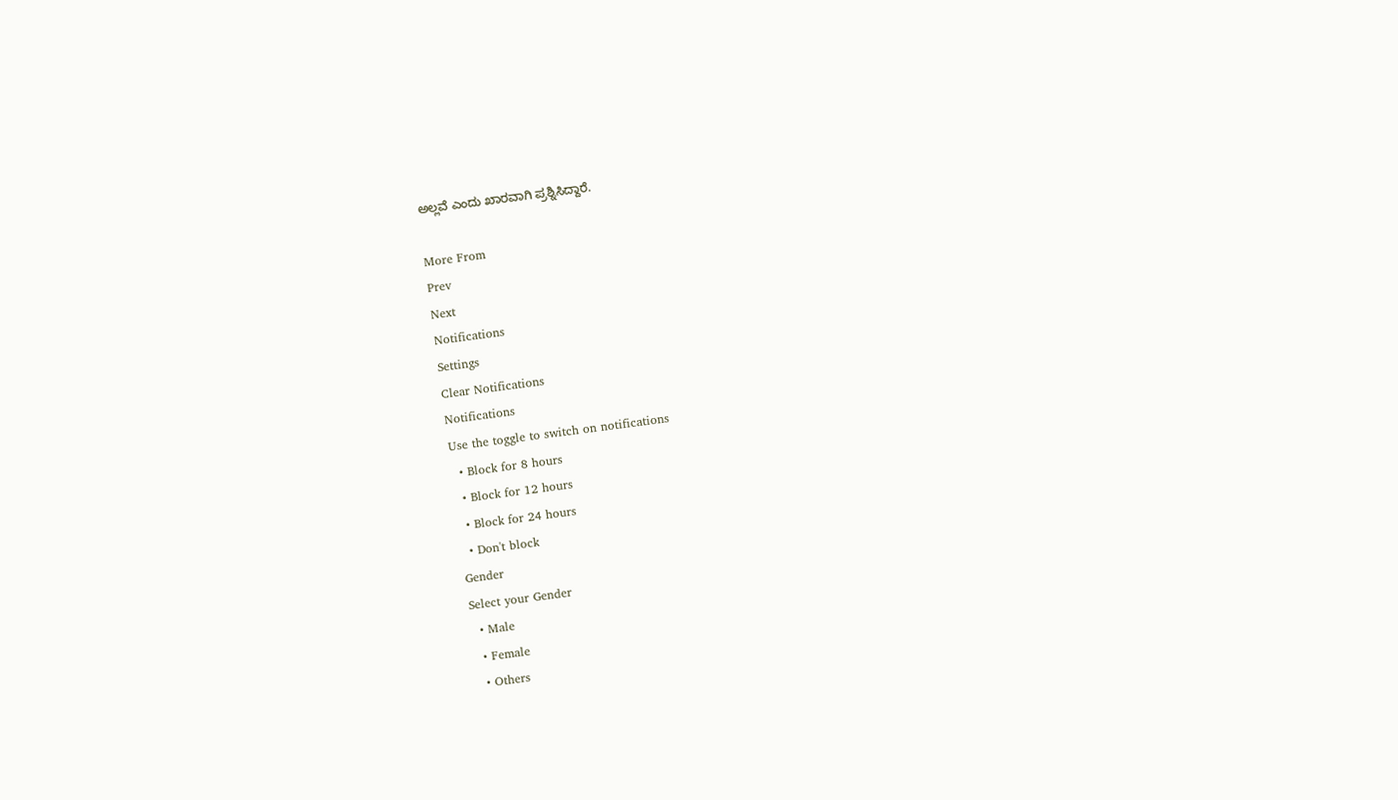ಅಲ್ಲವೆ ಎಂದು ಖಾರವಾಗಿ ಪ್ರಶ್ನಿಸಿದ್ದಾರೆ.

More From
Prev
Next
Notifications
Settings
Clear Notifications
Notifications
Use the toggle to switch on notifications
  • Block for 8 hours
  • Block for 12 hours
  • Block for 24 hours
  • Don't block
Gender
Select your Gender
  • Male
  • Female
  • Others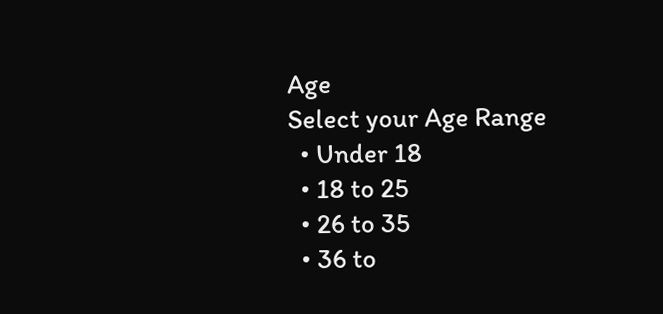Age
Select your Age Range
  • Under 18
  • 18 to 25
  • 26 to 35
  • 36 to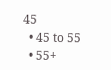45
  • 45 to 55
  • 55+